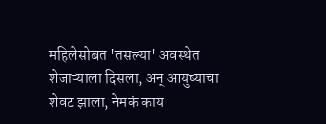महिलेसोबत 'तसल्या' अवस्थेत शेजाऱ्याला दिसला, अन् आयुष्याचा शेवट झाला, नेमकं काय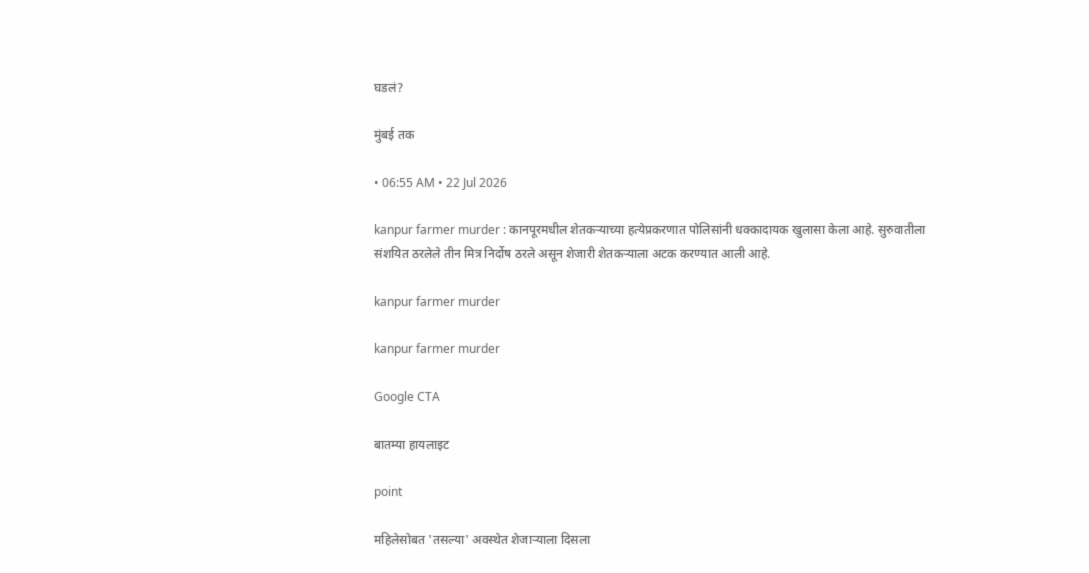घडलं?

मुंबई तक

• 06:55 AM • 22 Jul 2026

kanpur farmer murder : कानपूरमधील शेतकऱ्याच्या हत्येप्रकरणात पोलिसांनी धक्कादायक खुलासा केला आहे. सुरुवातीला संशयित ठरलेले तीन मित्र निर्दोष ठरले असून शेजारी शेतकऱ्याला अटक करण्यात आली आहे.

kanpur farmer murder

kanpur farmer murder

Google CTA

बातम्या हायलाइट

point

महिलेसोबत 'तसल्या' अवस्थेत शेजाऱ्याला दिसला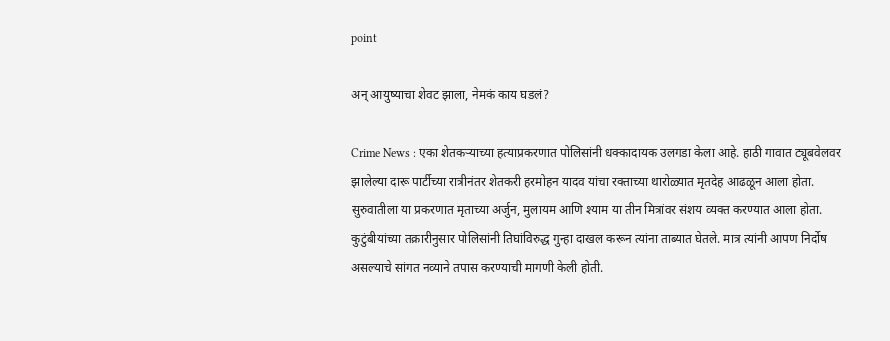point

अन् आयुष्याचा शेवट झाला, नेमकं काय घडलं?

Crime News : एका शेतकऱ्याच्या हत्याप्रकरणात पोलिसांनी धक्कादायक उलगडा केला आहे. हाठी गावात ट्यूबवेलवर झालेल्या दारू पार्टीच्या रात्रीनंतर शेतकरी हरमोहन यादव यांचा रक्ताच्या थारोळ्यात मृतदेह आढळून आला होता. सुरुवातीला या प्रकरणात मृताच्या अर्जुन, मुलायम आणि श्याम या तीन मित्रांवर संशय व्यक्त करण्यात आला होता. कुटुंबीयांच्या तक्रारीनुसार पोलिसांनी तिघांविरुद्ध गुन्हा दाखल करून त्यांना ताब्यात घेतले. मात्र त्यांनी आपण निर्दोष असल्याचे सांगत नव्याने तपास करण्याची मागणी केली होती.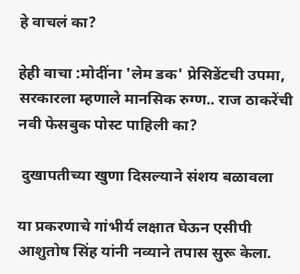हे वाचलं का?

हेही वाचा :मोदींना 'लेम डक' प्रेसिडेंटची उपमा, सरकारला म्हणाले मानसिक रुग्ण.. राज ठाकरेंची नवी फेसबुक पोस्ट पाहिली का?

 दुखापतीच्या खुणा दिसल्याने संशय बळावला

या प्रकरणाचे गांभीर्य लक्षात घेऊन एसीपी आशुतोष सिंह यांनी नव्याने तपास सुरू केला.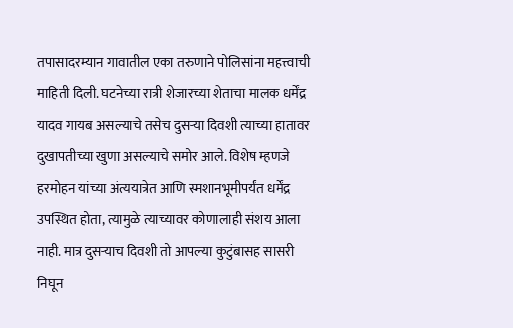तपासादरम्यान गावातील एका तरुणाने पोलिसांना महत्त्वाची माहिती दिली. घटनेच्या रात्री शेजारच्या शेताचा मालक धर्मेंद्र यादव गायब असल्याचे तसेच दुसऱ्या दिवशी त्याच्या हातावर दुखापतीच्या खुणा असल्याचे समोर आले. विशेष म्हणजे हरमोहन यांच्या अंत्ययात्रेत आणि स्मशानभूमीपर्यंत धर्मेंद्र उपस्थित होता, त्यामुळे त्याच्यावर कोणालाही संशय आला नाही. मात्र दुसऱ्याच दिवशी तो आपल्या कुटुंबासह सासरी निघून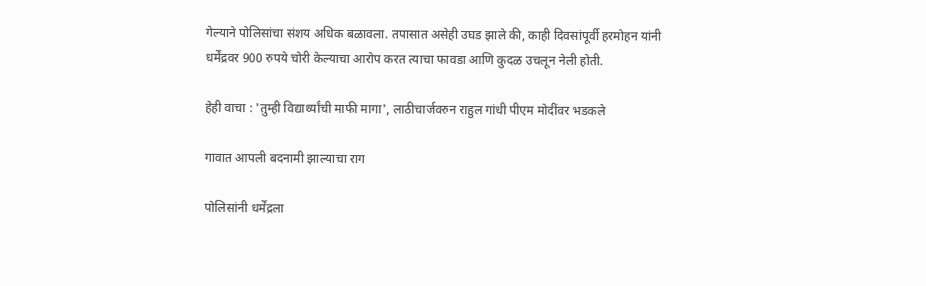गेल्याने पोलिसांचा संशय अधिक बळावला. तपासात असेही उघड झाले की, काही दिवसांपूर्वी हरमोहन यांनी धर्मेंद्रवर 900 रुपये चोरी केल्याचा आरोप करत त्याचा फावडा आणि कुदळ उचलून नेली होती.

हेही वाचा : 'तुम्ही विद्यार्थ्यांची माफी मागा', लाठीचार्जवरुन राहुल गांधी पीएम मोदींवर भडकले

गावात आपली बदनामी झाल्याचा राग

पोलिसांनी धर्मेंद्रला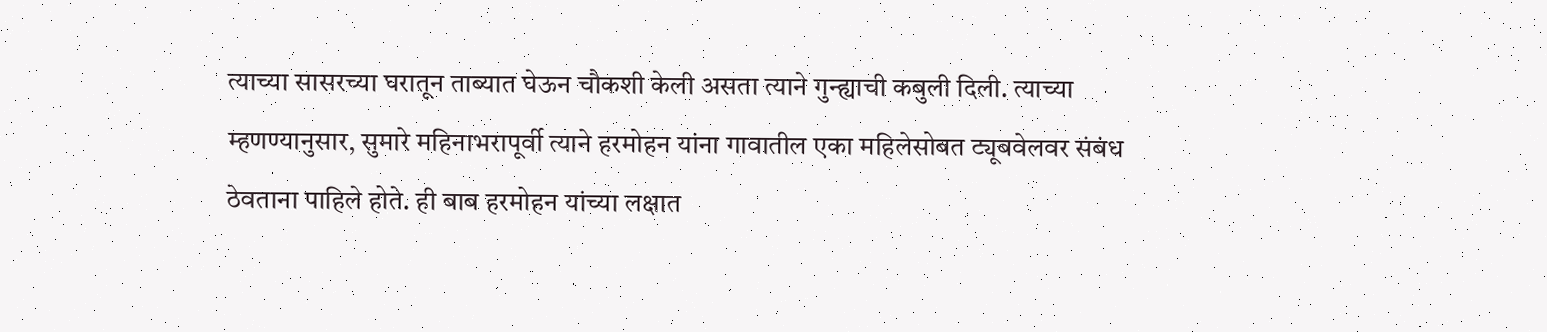त्याच्या सासरच्या घरातून ताब्यात घेऊन चौकशी केली असता त्याने गुन्ह्याची कबुली दिली. त्याच्या म्हणण्यानुसार, सुमारे महिनाभरापूर्वी त्याने हरमोहन यांना गावातील एका महिलेसोबत ट्यूबवेलवर संबंध ठेवताना पाहिले होते. ही बाब हरमोहन यांच्या लक्षात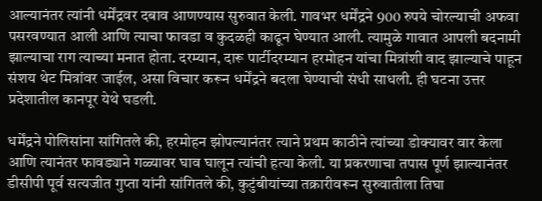आल्यानंतर त्यांनी धर्मेंद्रवर दबाव आणण्यास सुरुवात केली. गावभर धर्मेंद्रने 900 रुपये चोरल्याची अफवा पसरवण्यात आली आणि त्याचा फावडा व कुदळही काढून घेण्यात आली. त्यामुळे गावात आपली बदनामी झाल्याचा राग त्याच्या मनात होता. दरम्यान, दारू पार्टीदरम्यान हरमोहन यांचा मित्रांशी वाद झाल्याचे पाहून संशय थेट मित्रांवर जाईल, असा विचार करून धर्मेंद्रने बदला घेण्याची संधी साधली. ही घटना उत्तर प्रदेशातील कानपूर येथे घडली.

धर्मेंद्रने पोलिसांना सांगितले की, हरमोहन झोपल्यानंतर त्याने प्रथम काठीने त्यांच्या डोक्यावर वार केला आणि त्यानंतर फावड्याने गळ्यावर घाव घालून त्यांची हत्या केली. या प्रकरणाचा तपास पूर्ण झाल्यानंतर डीसीपी पूर्व सत्यजीत गुप्ता यांनी सांगितले की, कुटुंबीयांच्या तक्रारीवरून सुरुवातीला तिघा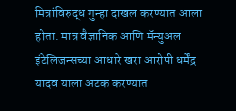मित्रांविरुद्ध गुन्हा दाखल करण्यात आला होता. मात्र वैज्ञानिक आणि मॅन्युअल इंटेलिजन्सच्या आधारे खरा आरोपी धर्मेंद्र यादव याला अटक करण्यात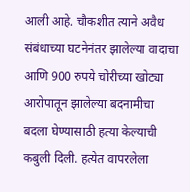आली आहे. चौकशीत त्याने अवैध संबंधाच्या घटनेनंतर झालेल्या वादाचा आणि 900 रुपये चोरीच्या खोट्या आरोपातून झालेल्या बदनामीचा बदला घेण्यासाठी हत्या केल्याची कबुली दिली. हत्येत वापरलेला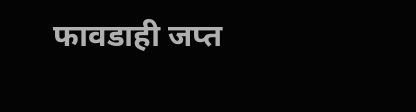फावडाही जप्त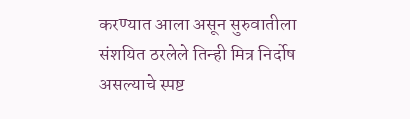करण्यात आला असून सुरुवातीला संशयित ठरलेले तिन्ही मित्र निर्दोष असल्याचे स्पष्ट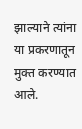झाल्याने त्यांना या प्रकरणातून मुक्त करण्यात आले.